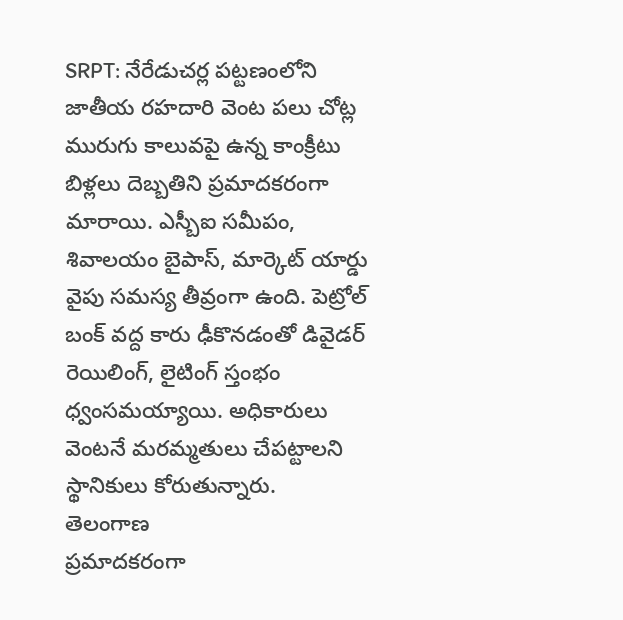SRPT: నేరేడుచర్ల పట్టణంలోని జాతీయ రహదారి వెంట పలు చోట్ల మురుగు కాలువపై ఉన్న కాంక్రీటు బిళ్లలు దెబ్బతిని ప్రమాదకరంగా మారాయి. ఎస్బీఐ సమీపం, శివాలయం బైపాస్, మార్కెట్ యార్డు వైపు సమస్య తీవ్రంగా ఉంది. పెట్రోల్ బంక్ వద్ద కారు ఢీకొనడంతో డివైడర్ రెయిలింగ్, లైటింగ్ స్తంభం ధ్వంసమయ్యాయి. అధికారులు వెంటనే మరమ్మతులు చేపట్టాలని స్థానికులు కోరుతున్నారు.
తెలంగాణ
ప్రమాదకరంగా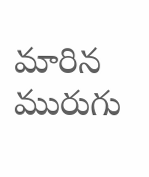మారిన మురుగు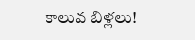కాలువ బిళ్లలు!